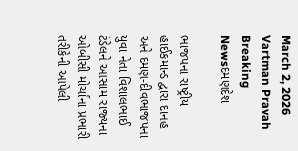March 2, 2026
Vartman Pravah
Breaking Newsદમણદેશ

ભાજપના રાષ્‍ટ્રીય હાઈકમાન્‍ડ દ્વારા દાનહ અને દમણ-દીવભાજપના યુવા નેતા વિશાલભાઈ ટંડેલને આસામ રાજ્‍યના ઓબીસી મોર્ચાના પ્રભારી તરીકેની આપેલી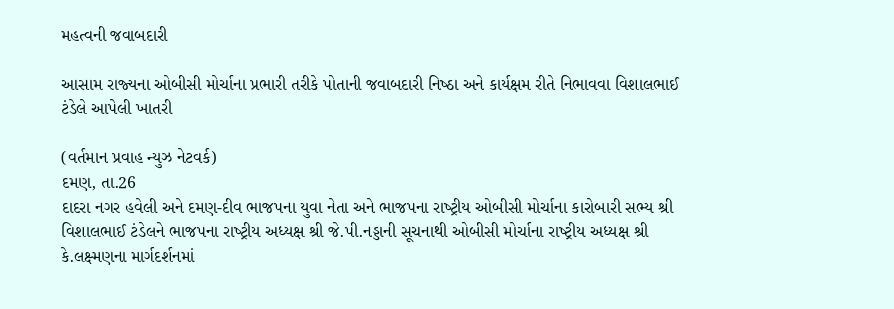મહત્‍વની જવાબદારી

આસામ રાજ્‍યના ઓબીસી મોર્ચાના પ્રભારી તરીકે પોતાની જવાબદારી નિષ્‍ઠા અને કાર્યક્ષમ રીતે નિભાવવા વિશાલભાઈ ટંડેલે આપેલી ખાતરી

(વર્તમાન પ્રવાહ ન્‍યુઝ નેટવર્ક)
દમણ, તા.26
દાદરા નગર હવેલી અને દમણ-દીવ ભાજપના યુવા નેતા અને ભાજપના રાષ્‍ટ્રીય ઓબીસી મોર્ચાના કારોબારી સભ્‍ય શ્રી વિશાલભાઈ ટંડેલને ભાજપના રાષ્‍ટ્રીય અધ્‍યક્ષ શ્રી જે.પી.નડ્ડાની સૂચનાથી ઓબીસી મોર્ચાના રાષ્‍ટ્રીય અધ્‍યક્ષ શ્રી કે.લક્ષ્મણના માર્ગદર્શનમાં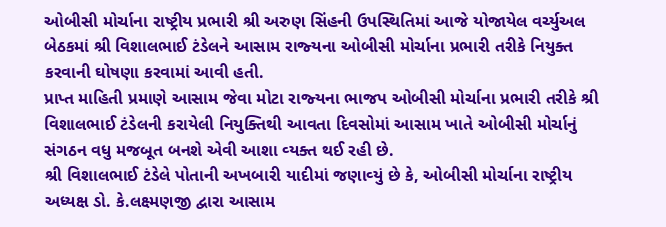ઓબીસી મોર્ચાના રાષ્‍ટ્રીય પ્રભારી શ્રી અરુણ સિંહની ઉપસ્‍થિતિમાં આજે યોજાયેલ વર્ચ્‍યુઅલ બેઠકમાં શ્રી વિશાલભાઈ ટંડેલને આસામ રાજ્‍યના ઓબીસી મોર્ચાના પ્રભારી તરીકે નિયુક્‍ત કરવાની ઘોષણા કરવામાં આવી હતી.
પ્રાપ્ત માહિતી પ્રમાણે આસામ જેવા મોટા રાજ્‍યના ભાજપ ઓબીસી મોર્ચાના પ્રભારી તરીકે શ્રી વિશાલભાઈ ટંડેલની કરાયેલી નિયુક્‍તિથી આવતા દિવસોમાં આસામ ખાતે ઓબીસી મોર્ચાનું સંગઠન વધુ મજબૂત બનશે એવી આશા વ્‍યક્‍ત થઈ રહી છે.
શ્રી વિશાલભાઈ ટંડેલે પોતાની અખબારી યાદીમાં જણાવ્‍યું છે કે, ઓબીસી મોર્ચાના રાષ્‍ટ્રીય અધ્‍યક્ષ ડો. કે.લક્ષ્મણજી દ્વારા આસામ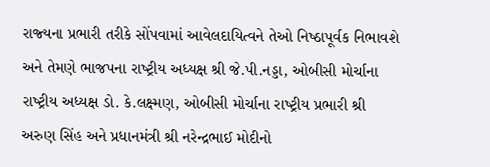રાજ્‍યના પ્રભારી તરીકે સોંપવામાં આવેલદાયિત્‍વને તેઓ નિષ્‍ઠાપૂર્વક નિભાવશે અને તેમણે ભાજપના રાષ્‍ટ્રીય અધ્‍યક્ષ શ્રી જે.પી.નડ્ડા, ઓબીસી મોર્ચાના રાષ્‍ટ્રીય અધ્‍યક્ષ ડો. કે.લક્ષ્મણ, ઓબીસી મોર્ચાના રાષ્‍ટ્રીય પ્રભારી શ્રી અરુણ સિંહ અને પ્રધાનમંત્રી શ્રી નરેન્‍દ્રભાઈ મોદીનો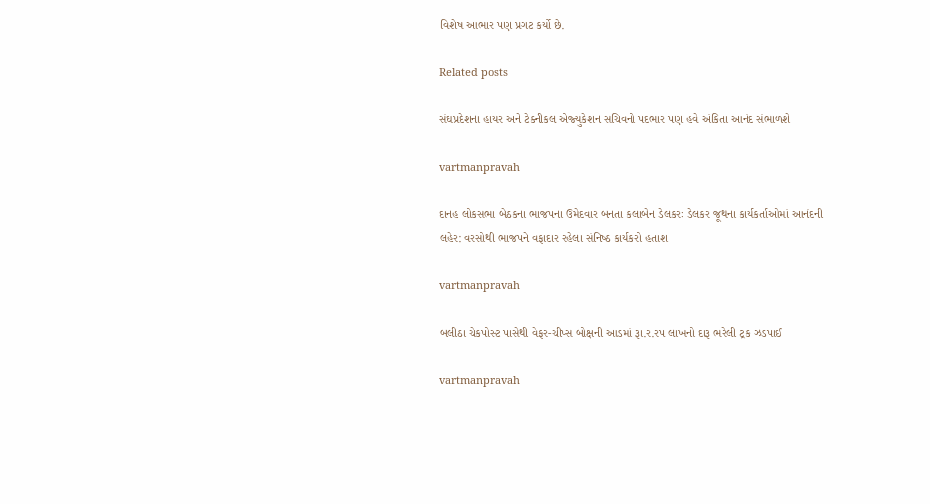વિશેષ આભાર પણ પ્રગટ કર્યો છે.

Related posts

સંઘપ્રદેશના હાયર અને ટેક્‍નીકલ એજ્‍યુકેશન સચિવનો પદભાર પણ હવે અંકિતા આનંદ સંભાળશે

vartmanpravah

દાનહ લોકસભા બેઠકના ભાજપના ઉમેદવાર બનતા કલાબેન ડેલકરઃ ડેલકર જૂથના કાર્યકર્તાઓમાં આનંદની લહેર: વરસોથી ભાજપને વફાદાર રહેલા સંનિષ્‍ઠ કાર્યકરો હતાશ

vartmanpravah

બલીઠા ચેકપોસ્‍ટ પાસેથી વેફર-ચીપ્‍સ બોક્ષની આડમાં રૂા.ર.રપ લાખનો દારૂ ભરેલી ટ્રક ઝડપાઈ

vartmanpravah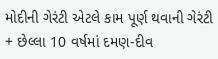મોદીની ગેરંટી એટલે કામ પૂર્ણ થવાની ગેરંટી + છેલ્લા 10 વર્ષમાં દમણ-દીવ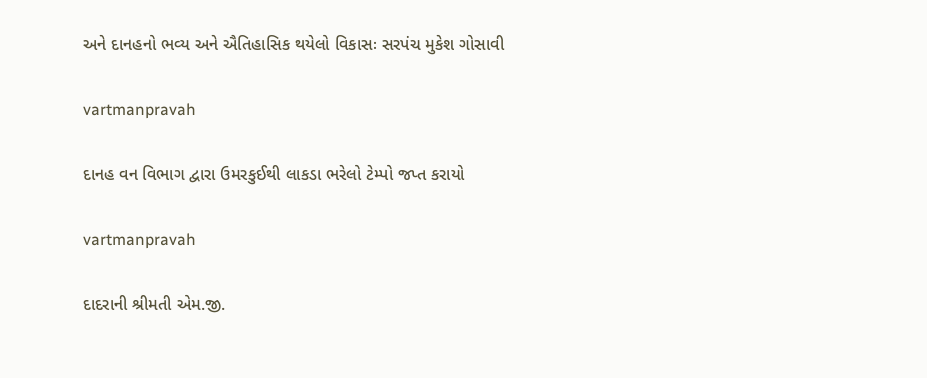અને દાનહનો ભવ્‍ય અને ઐતિહાસિક થયેલો વિકાસઃ સરપંચ મુકેશ ગોસાવી

vartmanpravah

દાનહ વન વિભાગ દ્વારા ઉમરકુઈથી લાકડા ભરેલો ટેમ્‍પો જપ્ત કરાયો

vartmanpravah

દાદરાની શ્રીમતી એમ.જી.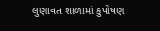લુણાવત શાળામાં કુપોષણ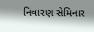નિવારણ સેમિનાર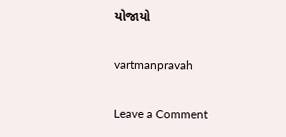યોજાયો

vartmanpravah

Leave a Comment